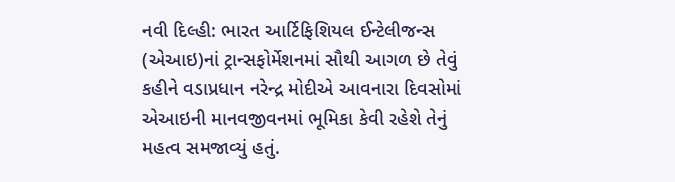નવી દિલ્હી: ભારત આર્ટિફિશિયલ ઈન્ટેલીજન્સ (એઆઇ)નાં ટ્રાન્સફોર્મેશનમાં સૌથી આગળ છે તેવું કહીને વડાપ્રધાન નરેન્દ્ર મોદીએ આવનારા દિવસોમાં એઆઇની માનવજીવનમાં ભૂમિકા કેવી રહેશે તેનું મહત્વ સમજાવ્યું હતું.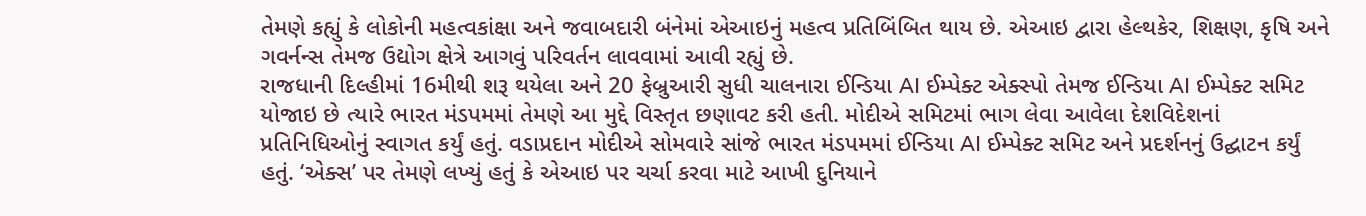તેમણે કહ્યું કે લોકોની મહત્વકાંક્ષા અને જવાબદારી બંનેમાં એઆઇનું મહત્વ પ્રતિબિંબિત થાય છે. એઆઇ દ્વારા હેલ્થકેર, શિક્ષણ, કૃષિ અને ગવર્નન્સ તેમજ ઉદ્યોગ ક્ષેત્રે આગવું પરિવર્તન લાવવામાં આવી રહ્યું છે.
રાજધાની દિલ્હીમાં 16મીથી શરૂ થયેલા અને 20 ફેબ્રુઆરી સુધી ચાલનારા ઈન્ડિયા AI ઈમ્પેક્ટ એક્સ્પો તેમજ ઈન્ડિયા AI ઈમ્પેક્ટ સમિટ યોજાઇ છે ત્યારે ભારત મંડપમમાં તેમણે આ મુદ્દે વિસ્તૃત છણાવટ કરી હતી. મોદીએ સમિટમાં ભાગ લેવા આવેલા દેશવિદેશનાં પ્રતિનિધિઓનું સ્વાગત કર્યું હતું. વડાપ્રદાન મોદીએ સોમવારે સાંજે ભારત મંડપમમાં ઈન્ડિયા AI ઈમ્પેક્ટ સમિટ અને પ્રદર્શનનું ઉદ્ઘાટન કર્યું હતું. ‘એક્સ’ પર તેમણે લખ્યું હતું કે એઆઇ પર ચર્ચા કરવા માટે આખી દુનિયાને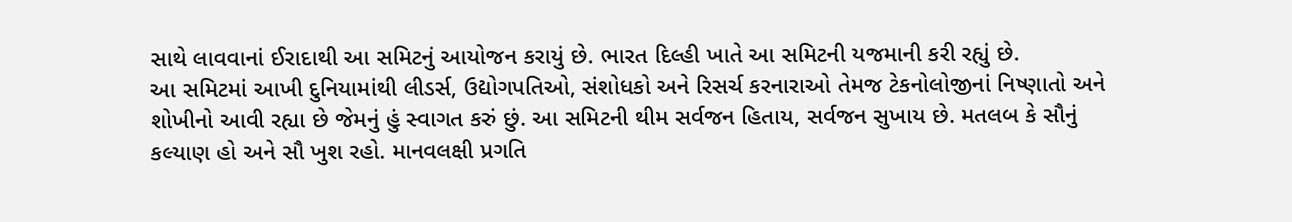સાથે લાવવાનાં ઈરાદાથી આ સમિટનું આયોજન કરાયું છે. ભારત દિલ્હી ખાતે આ સમિટની યજમાની કરી રહ્યું છે.
આ સમિટમાં આખી દુનિયામાંથી લીડર્સ, ઉદ્યોગપતિઓ, સંશોધકો અને રિસર્ચ કરનારાઓ તેમજ ટેકનોલોજીનાં નિષ્ણાતો અને શોખીનો આવી રહ્યા છે જેમનું હું સ્વાગત કરું છું. આ સમિટની થીમ સર્વજન હિતાય, સર્વજન સુખાય છે. મતલબ કે સૌનું કલ્યાણ હો અને સૌ ખુશ રહો. માનવલક્ષી પ્રગતિ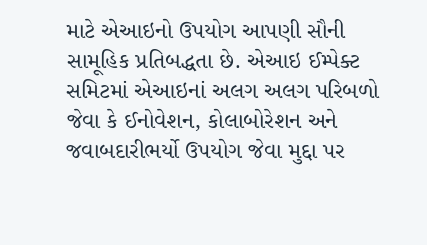માટે એઆઇનો ઉપયોગ આપણી સૌની સામૂહિક પ્રતિબદ્ધતા છે. એઆઇ ઈમ્પેક્ટ સમિટમાં એઆઇનાં અલગ અલગ પરિબળો જેવા કે ઈનોવેશન, કોલાબોરેશન અને જવાબદારીભર્યો ઉપયોગ જેવા મુદ્દા પર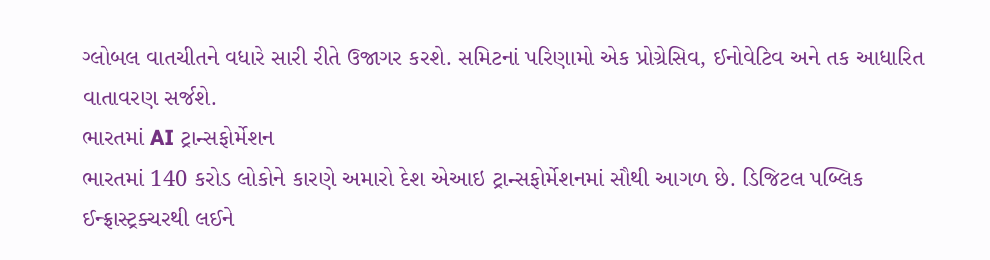ગ્લોબલ વાતચીતને વધારે સારી રીતે ઉજાગર કરશે. સમિટનાં પરિણામો એક પ્રોગ્રેસિવ, ઈનોવેટિવ અને તક આધારિત વાતાવરણ સર્જશે.
ભારતમાં AI ટ્રાન્સફોર્મેશન
ભારતમાં 140 કરોડ લોકોને કારણે અમારો દેશ એઆઇ ટ્રાન્સફોર્મેશનમાં સૌથી આગળ છે. ડિજિટલ પબ્લિક ઈન્ફ્રાસ્ટ્રક્ચરથી લઈને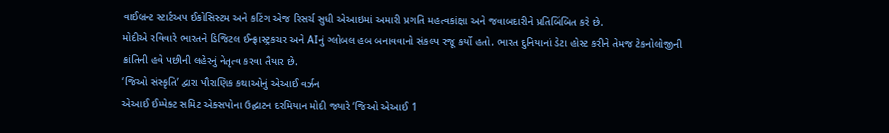વાઈબ્રન્ટ સ્ટાર્ટઅપ ઈકોસિસ્ટમ અને કટિંગ એજ રિસર્ચ સુધી એઆઇમાં અમારી પ્રગતિ મહત્વકાંક્ષા અને જવાબદારીને પ્રતિબિંબિત કરે છે.
મોદીએ રવિવારે ભારતને ડિજિટલ ઈન્ફ્રાસ્ટ્રકચર અને AIનું ગ્લોબલ હબ બનાવવાનો સંકલ્પ રજૂ કર્યો હતો. ભારત દુનિયાનાં ડેટા હોસ્ટ કરીને તેમજ ટેકનોલોજીની ક્રાંતિની હવે પછીની લહેરનું નેતૃત્વ કરવા તૈયાર છે.
‘જિઓ સંસ્કૃતિ’ દ્વારા પૌરાણિક કથાઓનું એઆઈ વર્ઝન
એઆઈ ઈમ્પેક્ટ સમિટ એક્સપોના ઉદ્ઘાટન દરમિયાન મોદી જ્યારે ‘જિઓ એઆઈ 1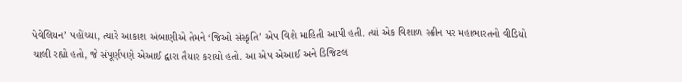પેવેલિયન’ પહોંચ્યા, ત્યારે આકાશ અંબાણીએ તેમને ‘જિઓ સંસ્કૃતિ’ એપ વિશે માહિતી આપી હતી. ત્યાં એક વિશાળ સ્ક્રીન પર મહાભારતનો વીડિયો ચાલી રહ્યો હતો, જે સંપૂર્ણપણે એઆઈ દ્વારા તૈયાર કરાયો હતો. આ એપ એઆઈ અને ડિજિટલ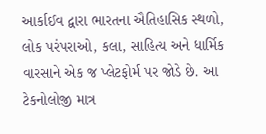આર્કાઈવ દ્વારા ભારતના ઐતિહાસિક સ્થળો, લોક પરંપરાઓ, કલા, સાહિત્ય અને ધાર્મિક વારસાને એક જ પ્લેટફોર્મ પર જોડે છે. આ ટેકનોલોજી માત્ર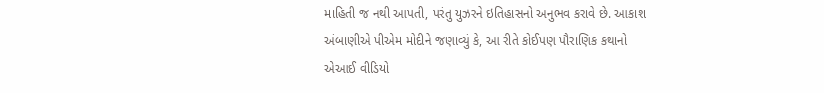માહિતી જ નથી આપતી, પરંતુ યુઝરને ઇતિહાસનો અનુભવ કરાવે છે. આકાશ અંબાણીએ પીએમ મોદીને જણાવ્યું કે, આ રીતે કોઈપણ પૌરાણિક કથાનો એઆઈ વીડિયો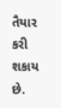તૈયાર કરી શકાય છે.